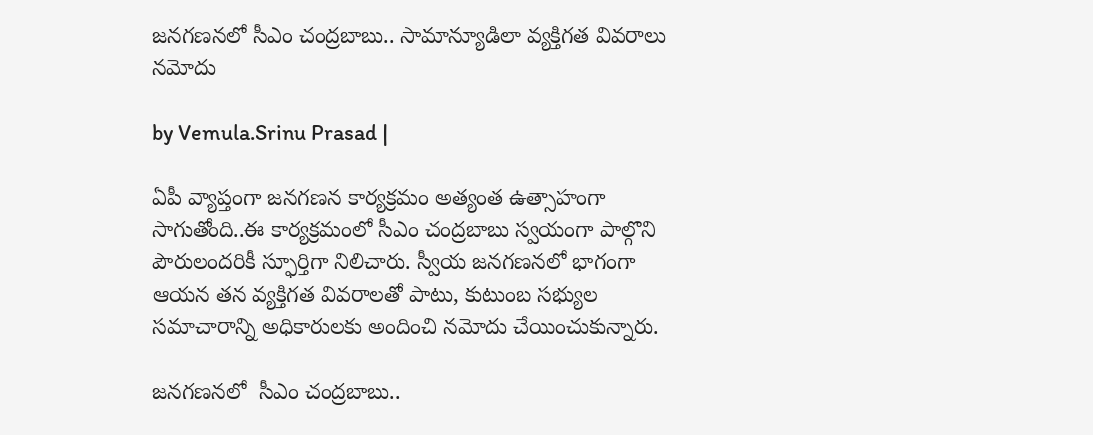జనగణనలో సీఎం చంద్రబాబు.. సామాన్యూడిలా వ్యక్తిగత వివరాలు నమోదు

by Vemula.Srinu Prasad |

ఏపీ వ్యాప్తంగా జనగణన కార్యక్రమం అత్యంత ఉత్సాహంగా సాగుతోంది..ఈ కార్యక్రమంలో సీఎం చంద్రబాబు స్వయంగా పాల్గొని పౌరులందరికీ స్ఫూర్తిగా నిలిచారు. స్వీయ జనగణనలో భాగంగా ఆయన తన వ్యక్తిగత వివరాలతో పాటు, కుటుంబ సభ్యుల సమాచారాన్ని అధికారులకు అందించి నమోదు చేయించుకున్నారు.

జనగణనలో  సీఎం చంద్రబాబు..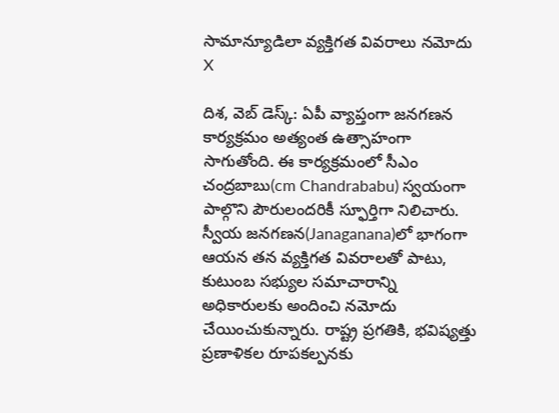సామాన్యూడిలా వ్యక్తిగత వివరాలు నమోదు
X

దిశ, వెబ్ డెస్క్: ఏపీ వ్యాప్తంగా జనగణన కార్యక్రమం అత్యంత ఉత్సాహంగా సాగుతోంది. ఈ కార్యక్రమంలో సీఎం చంద్రబాబు(cm Chandrababu) స్వయంగా పాల్గొని పౌరులందరికీ స్ఫూర్తిగా నిలిచారు. స్వీయ జనగణన(Janaganana)లో భాగంగా ఆయన తన వ్యక్తిగత వివరాలతో పాటు, కుటుంబ సభ్యుల సమాచారాన్ని అధికారులకు అందించి నమోదు చేయించుకున్నారు. రాష్ట్ర ప్రగతికి, భవిష్యత్తు ప్రణాళికల రూపకల్పనకు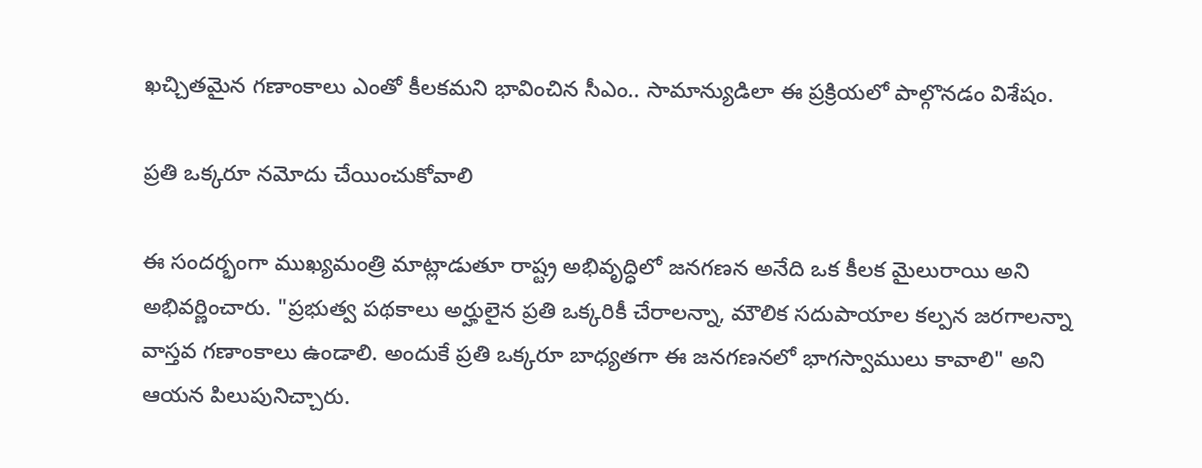ఖచ్చితమైన గణాంకాలు ఎంతో కీలకమని భావించిన సీఎం.. సామాన్యుడిలా ఈ ప్రక్రియలో పాల్గొనడం విశేషం.

ప్రతి ఒక్కరూ నమోదు చేయించుకోవాలి

ఈ సందర్భంగా ముఖ్యమంత్రి మాట్లాడుతూ రాష్ట్ర అభివృద్ధిలో జనగణన అనేది ఒక కీలక మైలురాయి అని అభివర్ణించారు. "ప్రభుత్వ పథకాలు అర్హులైన ప్రతి ఒక్కరికీ చేరాలన్నా, మౌలిక సదుపాయాల కల్పన జరగాలన్నా వాస్తవ గణాంకాలు ఉండాలి. అందుకే ప్రతి ఒక్కరూ బాధ్యతగా ఈ జనగణనలో భాగస్వాములు కావాలి" అని ఆయన పిలుపునిచ్చారు.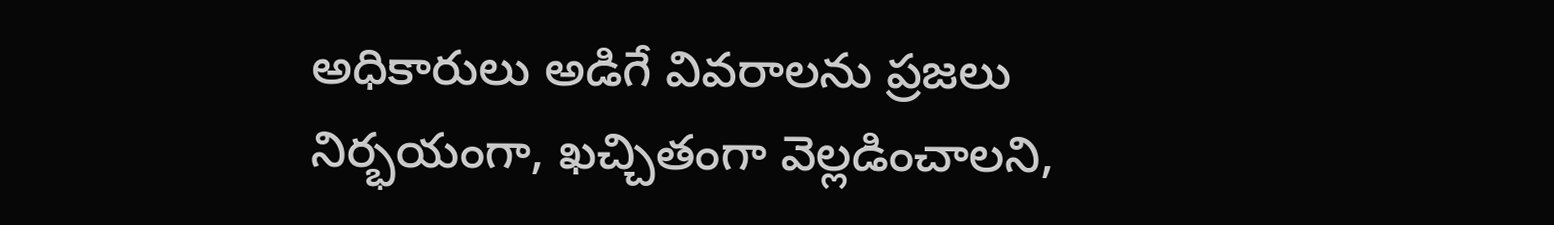అధికారులు అడిగే వివరాలను ప్రజలు నిర్భయంగా, ఖచ్చితంగా వెల్లడించాలని,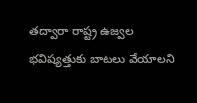తద్వారా రాష్ట్ర ఉజ్వల భవిష్యత్తుకు బాటలు వేయాలని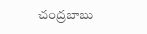చంద్రబాబు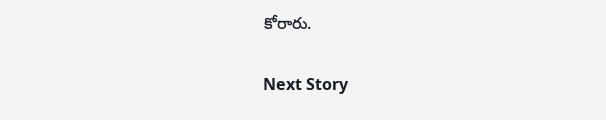కోరారు.

Next Story